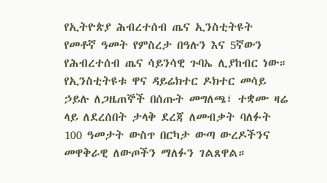የኢትዮጵያ ሕብረተሰብ ጤና ኢንስቲትዩት የመቶኛ ዓመት የምስረታ በዓሉን እና 5ኛውን የሕብረተሰብ ጤና ሳይንሳዊ ጉባኤ ሊያከብር ነው።
የኢንስቲትዩቱ ዋና ዳይሬክተር ዶክተር መሳይ ኃይሉ ለጋዜጠኞች በሰጡት መግለጫ፣ ተቋሙ ዛሬ ላይ ለደረሰበት ታላቅ ደረጃ ለመብቃት ባለፉት 100 ዓመታት ውስጥ በርካታ ውጣ ውረዶችንና መዋቅራዊ ለውጦችን ማለፉን ገልጸዋል።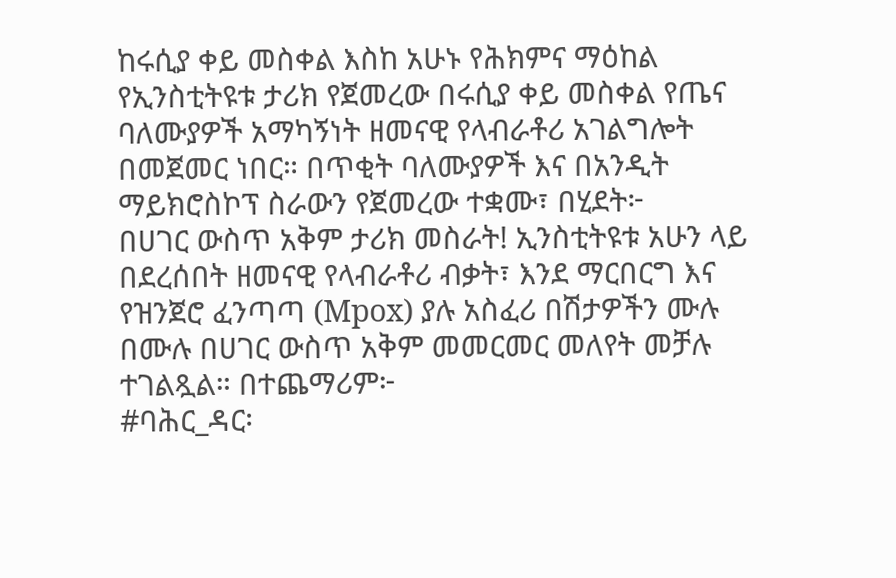ከሩሲያ ቀይ መስቀል እስከ አሁኑ የሕክምና ማዕከል የኢንስቲትዩቱ ታሪክ የጀመረው በሩሲያ ቀይ መስቀል የጤና ባለሙያዎች አማካኝነት ዘመናዊ የላብራቶሪ አገልግሎት በመጀመር ነበር። በጥቂት ባለሙያዎች እና በአንዲት ማይክሮስኮፕ ስራውን የጀመረው ተቋሙ፣ በሂደት፦
በሀገር ውስጥ አቅም ታሪክ መስራት! ኢንስቲትዩቱ አሁን ላይ በደረሰበት ዘመናዊ የላብራቶሪ ብቃት፣ እንደ ማርበርግ እና የዝንጀሮ ፈንጣጣ (Mpox) ያሉ አስፈሪ በሽታዎችን ሙሉ በሙሉ በሀገር ውስጥ አቅም መመርመር መለየት መቻሉ ተገልጿል። በተጨማሪም፦
#ባሕር_ዳር፡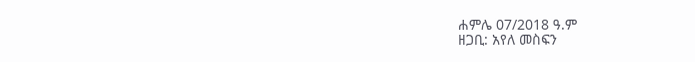ሐምሌ 07/2018 ዓ.ም
ዘጋቢ: አየለ መስፍን